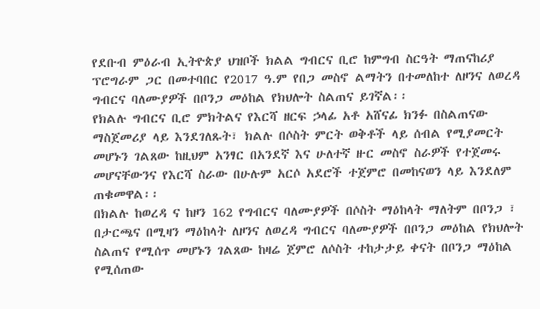የደቡብ ምዕራብ ኢትዮጵያ ህዝቦች ክልል ግብርና ቢሮ ከምግብ ስርዓት ማጠናከሪያ ፕሮግራም ጋር በመተባበር የ2017 ዓ.ም የበጋ መስኖ ልማትን በተመለከተ ለዞንና ለወረዳ ግብርና ባለሙያዎች በቦንጋ መዕከል የክህሎት ስልጠና ይገኛል፡፡
የክልሉ ግብርና ቢሮ ምክትልና የእርሻ ዘርፍ ኃላፊ አቶ አሸናፊ ክንፉ በስልጠናው ማስጀመሪያ ላይ እንደገለጹት፣ ክልሉ በሶስት ምርት ወቅቶች ላይ ሰብል የሚያመርት መሆኑን ገልጸው ከዚህም አንፃር በአንደኛ እና ሁለተኛ ዙር መስኖ ስራዎች የተጀመሩ መሆናቸውንና የእርሻ ስራው በሁሉም አርሶ አደሮች ተጀምሮ በመከናወን ላይ እንደለም ጠቁመዋል፡፡
በክልሉ ከወረዳ ና ከዞን 162 የግብርና ባለሙያዎች በሶስት ማዕከላት ማለትም በቦንጋ ፣ በታርጫና በሚዛን ማዕከላት ለዞንና ለወረዳ ግብርና ባለሙያዎች በቦንጋ መዕከል የክህሎት ስልጠና የሚሰጥ መሆኑን ገልጸው ከዛሬ ጀምሮ ለሶስት ተከታታይ ቀናት በቦንጋ ማዕከል የሚሰጠው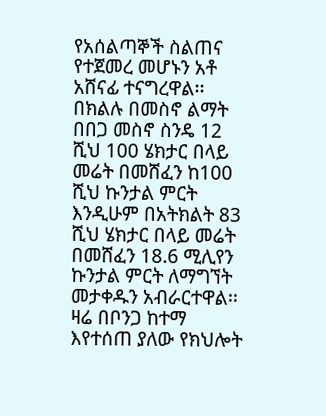የአሰልጣኞች ስልጠና የተጀመረ መሆኑን አቶ አሸናፊ ተናግረዋል፡፡
በክልሉ በመስኖ ልማት በበጋ መስኖ ስንዴ 12 ሺህ 100 ሄክታር በላይ መሬት በመሸፈን ከ100 ሺህ ኩንታል ምርት እንዲሁም በአትክልት 83 ሺህ ሄክታር በላይ መሬት በመሸፈን 18.6 ሚሊየን ኩንታል ምርት ለማግኘት መታቀዱን አብራርተዋል፡፡
ዛሬ በቦንጋ ከተማ እየተሰጠ ያለው የክህሎት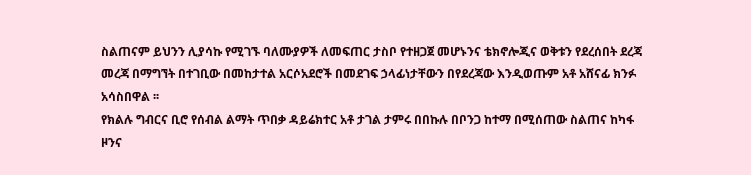ስልጠናም ይህንን ሊያሳኩ የሚገኙ ባለሙያዎች ለመፍጠር ታስቦ የተዘጋጀ መሆኑንና ቴክኖሎጂና ወቅቱን የደረሰበት ደረጃ መረጃ በማግኘት በተገቢው በመከታተል አርሶአደሮች በመደገፍ ኃላፊነታቸውን በየደረጃው እንዲወጡም አቶ አሸናፊ ክንፉ አሳስበዋል ፡፡
የክልሉ ግብርና ቢሮ የሰብል ልማት ጥበቃ ዳይሬክተር አቶ ታገል ታምሩ በበኩሉ በቦንጋ ከተማ በሚሰጠው ስልጠና ከካፋ ዞንና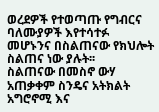ወረደዎች የተወጣጡ የግብርና ባለሙያዎች እየተሳተፉ መሆኑንና በስልጠናው የክህሎት ስልጠና ነው ያሉት፡፡
ስልጠናው በመስኖ ውሃ አጠቃቀም ስንዴና አትክልት አግሮኖሚ እና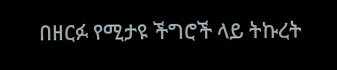በዘርፉ የሚታዩ ችግሮች ላይ ትኩረት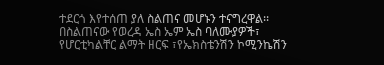ተደርጎ እየተሰጠ ያለ ስልጠና መሆኑን ተናግረዋል፡፡
በስልጠናው የወረዳ ኤስ ኤም ኤስ ባለሙያዎች፣ የሆርቲካልቸር ልማት ዘርፍ ፣የኤክስቴንሽን ኮሚንኬሽን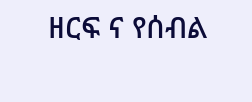ዘርፍ ና የሰብል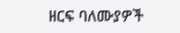ዘርፍ ባለሙያዎች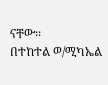ናቸው፡፡
በተከተል ወ/ሚካኤል